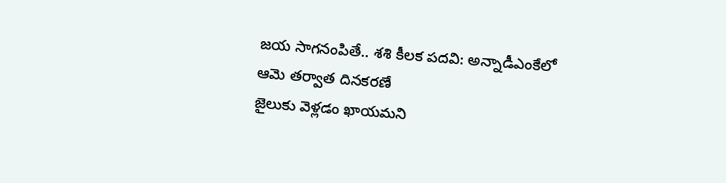జయ సాగనంపితే.. శశి కీలక పదవి: అన్నాడీఎంకేలో ఆమె తర్వాత దినకరణే
జైలుకు వెళ్లడం ఖాయమని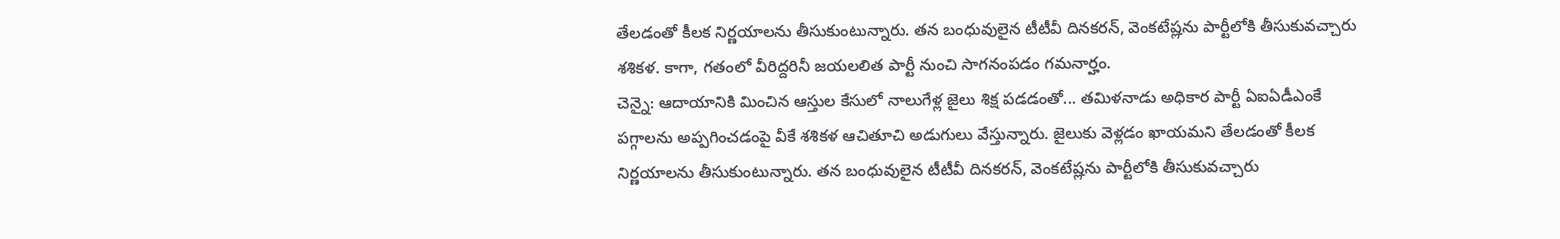తేలడంతో కీలక నిర్ణయాలను తీసుకుంటున్నారు. తన బంధువులైన టీటీవీ దినకరన్, వెంకటేష్లను పార్టీలోకి తీసుకువచ్చారు శశికళ. కాగా, గతంలో వీరిద్దరినీ జయలలిత పార్టీ నుంచి సాగనంపడం గమనార్హం.
చెన్నై: ఆదాయానికి మించిన ఆస్తుల కేసులో నాలుగేళ్ల జైలు శిక్ష పడడంతో... తమిళనాడు అధికార పార్టీ ఏఐఏడీఎంకే పగ్గాలను అప్పగించడంపై వీకే శశికళ ఆచితూచి అడుగులు వేస్తున్నారు. జైలుకు వెళ్లడం ఖాయమని తేలడంతో కీలక నిర్ణయాలను తీసుకుంటున్నారు. తన బంధువులైన టీటీవీ దినకరన్, వెంకటేష్లను పార్టీలోకి తీసుకువచ్చారు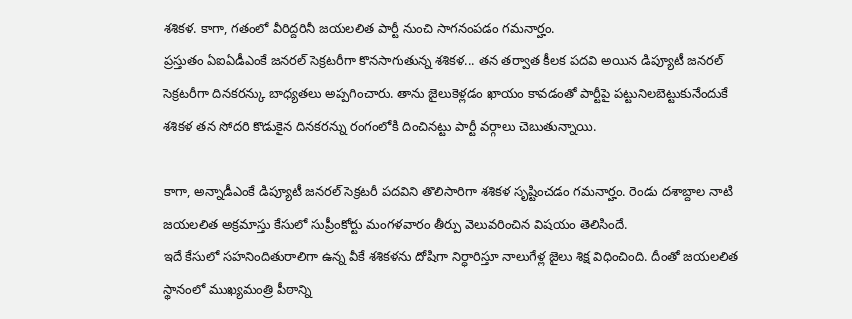శశికళ. కాగా, గతంలో వీరిద్దరినీ జయలలిత పార్టీ నుంచి సాగనంపడం గమనార్హం.
ప్రస్తుతం ఏఐఏడీఎంకే జనరల్ సెక్రటరీగా కొనసాగుతున్న శశికళ... తన తర్వాత కీలక పదవి అయిన డిప్యూటీ జనరల్ సెక్రటరీగా దినకరన్కు బాధ్యతలు అప్పగించారు. తాను జైలుకెళ్లడం ఖాయం కావడంతో పార్టీపై పట్టునిలబెట్టుకునేందుకే శశికళ తన సోదరి కొడుకైన దినకరన్ను రంగంలోకి దించినట్టు పార్టీ వర్గాలు చెబుతున్నాయి.

కాగా, అన్నాడీఎంకే డిప్యూటీ జనరల్ సెక్రటరీ పదవిని తొలిసారిగా శశికళ సృష్టించడం గమనార్హం. రెండు దశాబ్దాల నాటి జయలలిత అక్రమాస్తు కేసులో సుప్రీంకోర్టు మంగళవారం తీర్పు వెలువరించిన విషయం తెలిసిందే.
ఇదే కేసులో సహనిందితురాలిగా ఉన్న వీకే శశికళను దోషిగా నిర్ధారిస్తూ నాలుగేళ్ల జైలు శిక్ష విధించింది. దీంతో జయలలిత స్థానంలో ముఖ్యమంత్రి పీఠాన్ని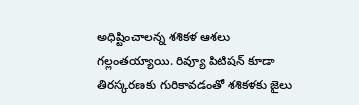అధిష్టించాలన్న శశికళ ఆశలు గల్లంతయ్యాయి. రివ్యూ పిటిషన్ కూడా తిరస్కరణకు గురికావడంతో శశికళకు జైలు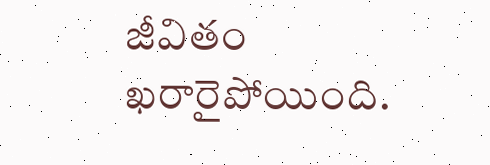జీవితం ఖరారైపోయింది.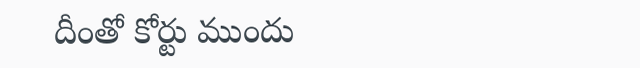దీంతో కోర్టు ముందు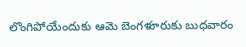లొంగిపోయేందుకు ఆమె బెంగళూరుకు బుధవారం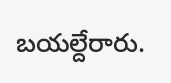బయల్దేరారు.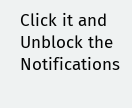Click it and Unblock the Notifications